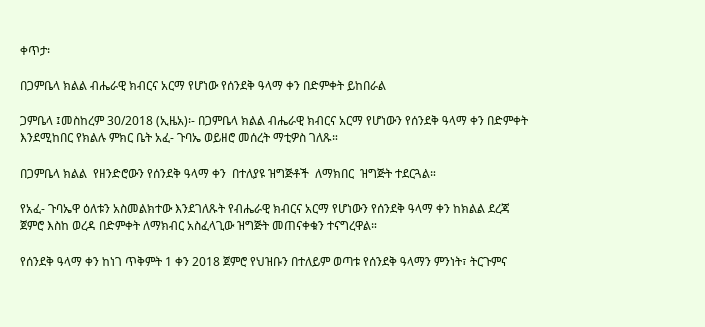ቀጥታ፡

በጋምቤላ ክልል ብሔራዊ ክብርና አርማ የሆነው የሰንደቅ ዓላማ ቀን በድምቀት ይከበራል

ጋምቤላ ፤መስከረም 30/2018 (ኢዜአ)፡- በጋምቤላ ክልል ብሔራዊ ክብርና አርማ የሆነውን የሰንደቅ ዓላማ ቀን በድምቀት እንደሚከበር የክልሉ ምክር ቤት አፈ- ጉባኤ ወይዘሮ መሰረት ማቲዎስ ገለጹ።

በጋምቤላ ክልል  የዘንድሮውን የሰንደቅ ዓላማ ቀን  በተለያዩ ዝግጅቶች  ለማክበር  ዝግጅት ተደርጓል።

የአፈ- ጉባኤዋ ዕለቱን አስመልክተው እንደገለጹት የብሔራዊ ክብርና አርማ የሆነውን የሰንደቅ ዓላማ ቀን ከክልል ደረጃ ጀምሮ እስከ ወረዳ በድምቀት ለማክብር አስፈላጊው ዝግጅት መጠናቀቁን ተናግረዋል።

የሰንደቅ ዓላማ ቀን ከነገ ጥቅምት 1 ቀን 2018 ጀምሮ የህዝቡን በተለይም ወጣቱ የሰንደቅ ዓላማን ምንነት፣ ትርጉምና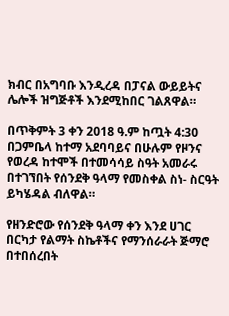ክብር በአግባቡ እንዲረዳ በፓናል ውይይትና ሌሎች ዝግጅቶች እንደሚከበር ገልጸዋል።

በጥቅምት 3 ቀን 2018 ዓ.ም ከጧት 4:30   በጋምቤላ ከተማ አደባባይና በሁሉም የዞንና የወረዳ ከተሞች በተመሳሳይ ስዓት አመራሩ በተገኘበት የሰንደቅ ዓላማ የመስቀል ስነ- ስርዓት ይካሄዳል ብለዋል።

የዘንድሮው የሰንደቅ ዓላማ ቀን እንደ ሀገር በርካታ የልማት ስኬቶችና የማንሰራራት ጅማሮ በተበሰረበት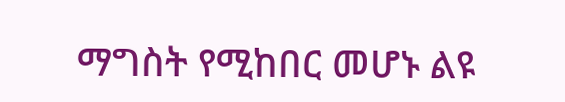ማግስት የሚከበር መሆኑ ልዩ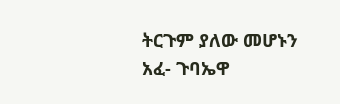ትርጉም ያለው መሆኑን አፈ- ጉባኤዋ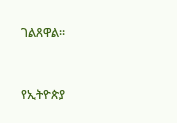ገልጸዋል።



የኢትዮጵያ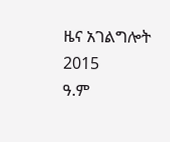ዜና አገልግሎት
2015
ዓ.ም